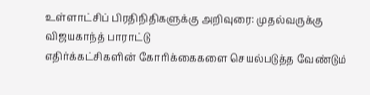உள்ளாட்சிப் பிரதிநிதிகளுக்கு அறிவுரை: முதல்வருக்கு விஜயகாந்த் பாராட்டு
எதிர்க்கட்சிகளின் கோரிக்கைகளை செயல்படுத்த வேண்டும்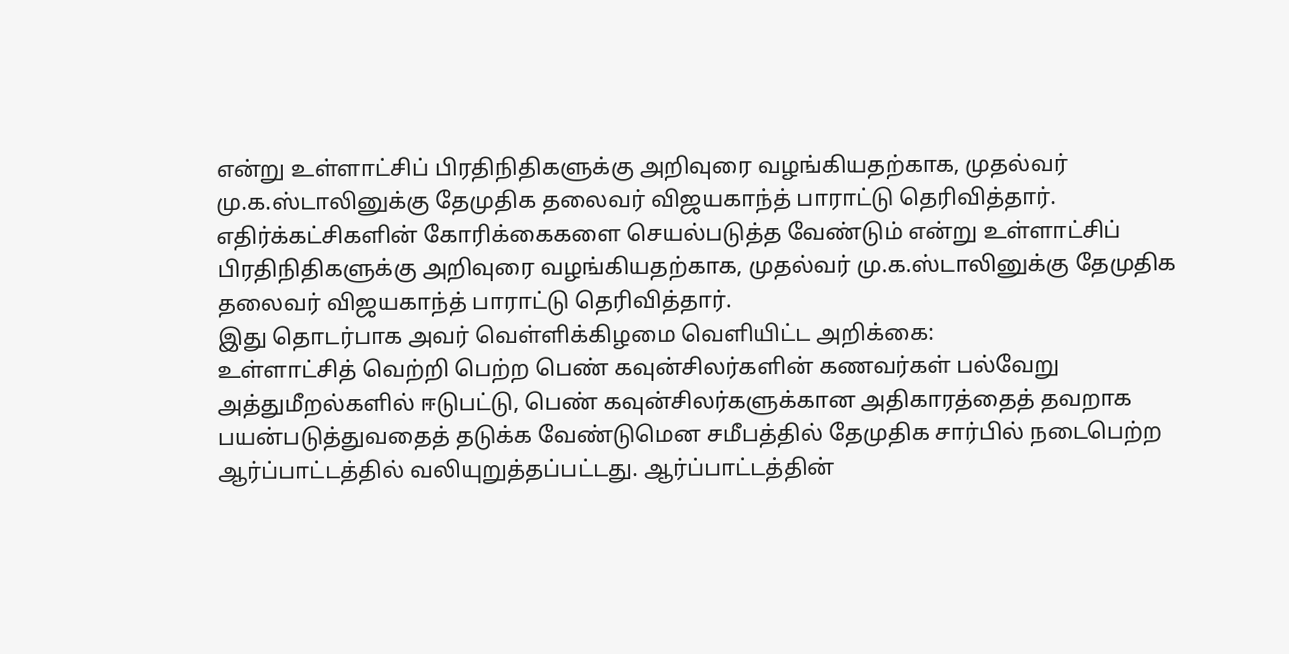என்று உள்ளாட்சிப் பிரதிநிதிகளுக்கு அறிவுரை வழங்கியதற்காக, முதல்வர் மு.க.ஸ்டாலினுக்கு தேமுதிக தலைவர் விஜயகாந்த் பாராட்டு தெரிவித்தார்.
எதிர்க்கட்சிகளின் கோரிக்கைகளை செயல்படுத்த வேண்டும் என்று உள்ளாட்சிப் பிரதிநிதிகளுக்கு அறிவுரை வழங்கியதற்காக, முதல்வர் மு.க.ஸ்டாலினுக்கு தேமுதிக தலைவர் விஜயகாந்த் பாராட்டு தெரிவித்தார்.
இது தொடர்பாக அவர் வெள்ளிக்கிழமை வெளியிட்ட அறிக்கை:
உள்ளாட்சித் வெற்றி பெற்ற பெண் கவுன்சிலர்களின் கணவர்கள் பல்வேறு அத்துமீறல்களில் ஈடுபட்டு, பெண் கவுன்சிலர்களுக்கான அதிகாரத்தைத் தவறாக பயன்படுத்துவதைத் தடுக்க வேண்டுமென சமீபத்தில் தேமுதிக சார்பில் நடைபெற்ற ஆர்ப்பாட்டத்தில் வலியுறுத்தப்பட்டது. ஆர்ப்பாட்டத்தின்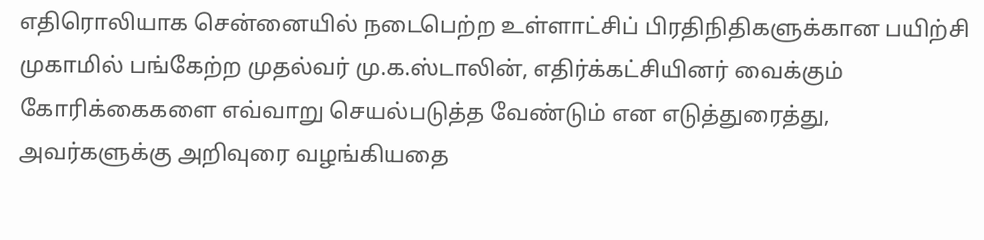எதிரொலியாக சென்னையில் நடைபெற்ற உள்ளாட்சிப் பிரதிநிதிகளுக்கான பயிற்சி முகாமில் பங்கேற்ற முதல்வர் மு.க.ஸ்டாலின், எதிர்க்கட்சியினர் வைக்கும் கோரிக்கைகளை எவ்வாறு செயல்படுத்த வேண்டும் என எடுத்துரைத்து, அவர்களுக்கு அறிவுரை வழங்கியதை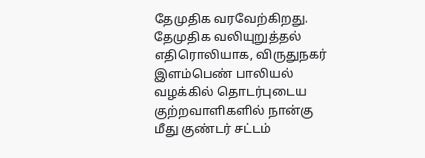தேமுதிக வரவேற்கிறது.
தேமுதிக வலியுறுத்தல் எதிரொலியாக, விருதுநகர் இளம்பெண் பாலியல் வழக்கில் தொடர்புடைய குற்றவாளிகளில் நான்கு மீது குண்டர் சட்டம்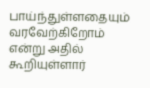பாய்ந்துள்ளதையும் வரவேற்கிறோம் என்று அதில் கூறியுள்ளார்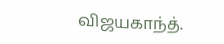விஜயகாந்த்.